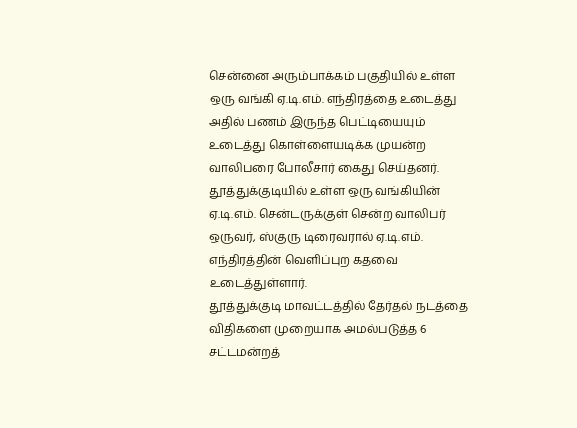சென்னை அரும்பாக்கம் பகுதியில் உள்ள ஒரு வங்கி ஏ.டி.எம். எந்திரத்தை உடைத்து அதில் பணம் இருந்த பெட்டியையும் உடைத்து கொள்ளையடிக்க முயன்ற வாலிபரை போலீசார் கைது செய்தனர்.
தூத்துக்குடியில் உள்ள ஒரு வங்கியின் ஏ.டி.எம். சென்டருக்குள் சென்ற வாலிபர் ஒருவர், ஸ்குரு டிரைவரால் ஏ.டி.எம். எந்திரத்தின் வெளிப்புற கதவை உடைத்துள்ளார்.
தூத்துக்குடி மாவட்டத்தில் தேர்தல் நடத்தை விதிகளை முறையாக அமல்படுத்த 6 சட்டமன்றத்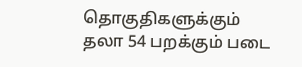தொகுதிகளுக்கும் தலா 54 பறக்கும் படை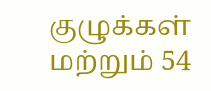குழுக்கள் மற்றும் 54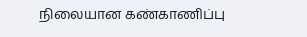நிலையான கண்காணிப்பு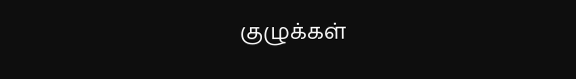குழுக்கள்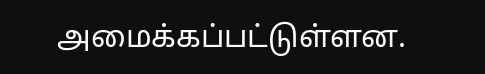அமைக்கப்பட்டுள்ளன.